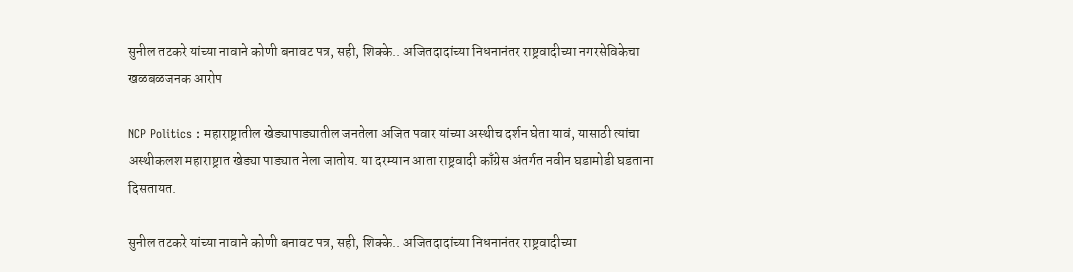सुनील तटकरे यांच्या नावाने कोणी बनावट पत्र, सही, शिक्के.. अजितदादांच्या निधनानंतर राष्ट्रवादीच्या नगरसेविकेचा खळबळजनक आरोप

NCP Politics : महाराष्ट्रातील खेड्यापाड्यातील जनतेला अजित पवार यांच्या अस्थीच दर्शन घेता यावं, यासाठी त्यांचा अस्थीकलश महाराष्ट्रात खेड्या पाड्यात नेला जातोय. या दरम्यान आता राष्ट्रवादी काँग्रेस अंतर्गत नवीन घडामोडी घडताना दिसतायत.

सुनील तटकरे यांच्या नावाने कोणी बनावट पत्र, सही, शिक्के.. अजितदादांच्या निधनानंतर राष्ट्रवादीच्या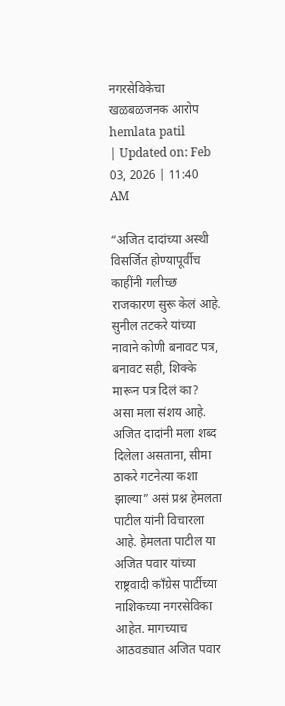नगरसेविकेचा खळबळजनक आरोप
hemlata patil
| Updated on: Feb 03, 2026 | 11:40 AM

“अजित दादांच्या अस्थी विसर्जित होण्यापूर्वीच काहींनी गलीच्छ राजकारण सुरू केलं आहे. सुनील तटकरे यांच्या नावाने कोणी बनावट पत्र, बनावट सही, शिक्के मारून पत्र दिलं का? असा मला संशय आहे. अजित दादांनी मला शब्द दिलेला असताना, सीमा ठाकरे गटनेत्या कशा झाल्या” असं प्रश्न हेमलता पाटील यांनी विचारला आहे. हेमलता पाटील या अजित पवार यांच्या राष्ट्रवादी काँग्रेस पार्टीच्या नाशिकच्या नगरसेविका आहेत. मागच्याच आठवड्यात अजित पवार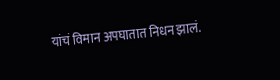यांचं विमान अपघातात निधन झालं.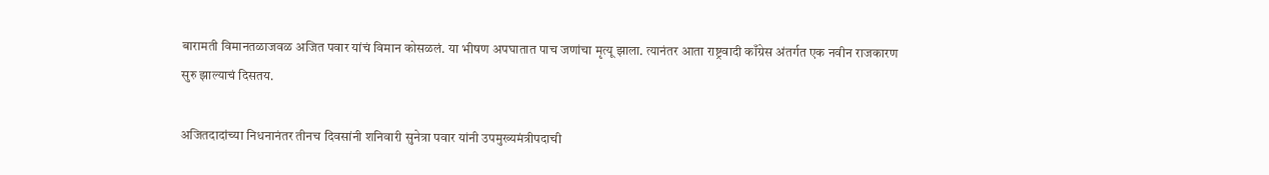बारामती विमानतळाजवळ अजित पवार यांचं विमान कोसळलं. या भीषण अपघातात पाच जणांचा मृत्यू झाला. त्यानंतर आता राष्ट्रवादी काँग्रेस अंतर्गत एक नवीन राजकारण सुरु झाल्याचं दिसतय.

अजितदादांच्या निधनानंतर तीनच दिवसांनी शनिवारी सुनेत्रा पवार यांनी उपमुख्यमंत्रीपदाची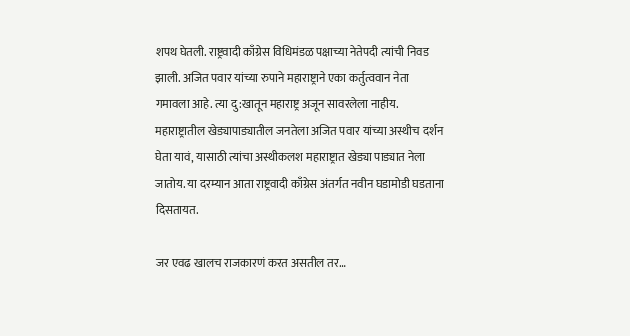शपथ घेतली. राष्ट्रवादी काँग्रेस विधिमंडळ पक्षाच्या नेतेपदी त्यांची निवड झाली. अजित पवार यांच्या रुपाने महाराष्ट्राने एका कर्तुत्ववान नेता गमावला आहे. त्या दु:खातून महाराष्ट्र अजून सावरलेला नाहीय. महाराष्ट्रातील खेड्यापाड्यातील जनतेला अजित पवार यांच्या अस्थीच दर्शन घेता यावं, यासाठी त्यांचा अस्थीकलश महाराष्ट्रात खेड्या पाड्यात नेला जातोय. या दरम्यान आता राष्ट्रवादी काँग्रेस अंतर्गत नवीन घडामोडी घडताना दिसतायत.

जर एवढ खालच राजकारणं करत असतील तर…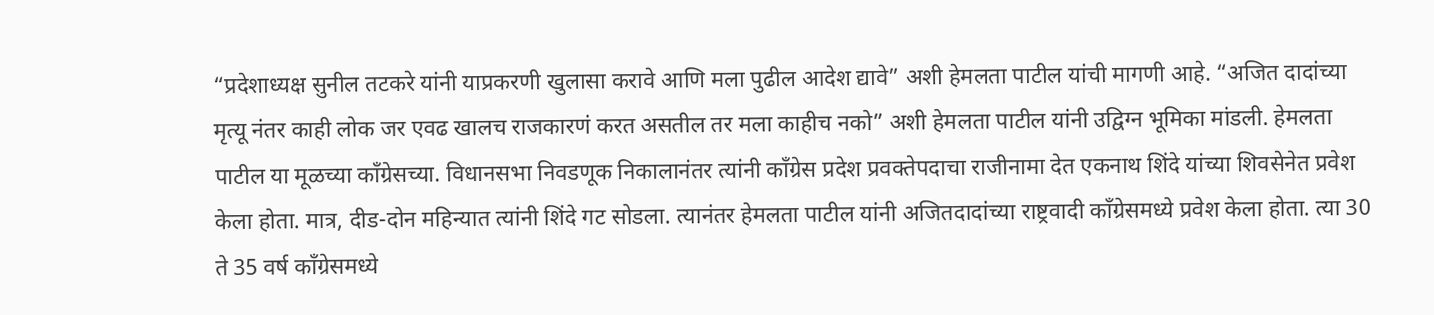“प्रदेशाध्यक्ष सुनील तटकरे यांनी याप्रकरणी खुलासा करावे आणि मला पुढील आदेश द्यावे” अशी हेमलता पाटील यांची मागणी आहे. “अजित दादांच्या मृत्यू नंतर काही लोक जर एवढ खालच राजकारणं करत असतील तर मला काहीच नको” अशी हेमलता पाटील यांनी उद्विग्न भूमिका मांडली. हेमलता पाटील या मूळच्या काँग्रेसच्या. विधानसभा निवडणूक निकालानंतर त्यांनी काँग्रेस प्रदेश प्रवक्तेपदाचा राजीनामा देत एकनाथ शिंदे यांच्या शिवसेनेत प्रवेश केला होता. मात्र, दीड-दोन महिन्यात त्यांनी शिंदे गट सोडला. त्यानंतर हेमलता पाटील यांनी अजितदादांच्या राष्ट्रवादी काँग्रेसमध्ये प्रवेश केला होता. त्या 30 ते 35 वर्ष काँग्रेसमध्ये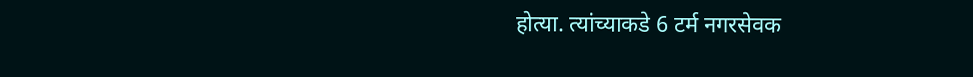होत्या. त्यांच्याकडे 6 टर्म नगरसेवक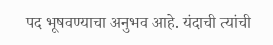पद भूषवण्याचा अनुभव आहे. यंदाची त्यांची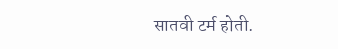सातवी टर्म होती.